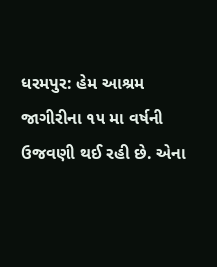ધરમપુર: હેમ આશ્રમ જાગીરીના ૧૫ મા વર્ષની ઉજવણી થઈ રહી છે. એના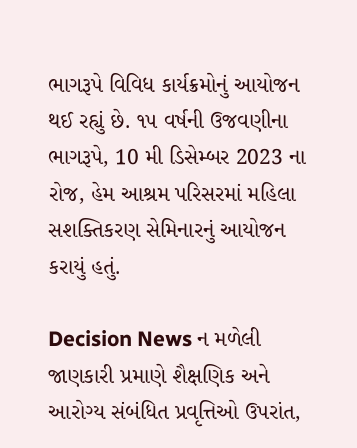ભાગરૂપે વિવિધ કાર્યક્રમોનું આયોજન થઈ રહ્યું છે. ૧૫ વર્ષની ઉજવણીના ભાગરૂપે, 10 મી ડિસેમ્બર 2023 ના રોજ, હેમ આશ્રમ પરિસરમાં મહિલા સશક્તિકરણ સેમિનારનું આયોજન કરાયું હતું.

Decision News ન મળેલી જાણકારી પ્રમાણે શૈક્ષણિક અને આરોગ્ય સંબંધિત પ્રવૃત્તિઓ ઉપરાંત,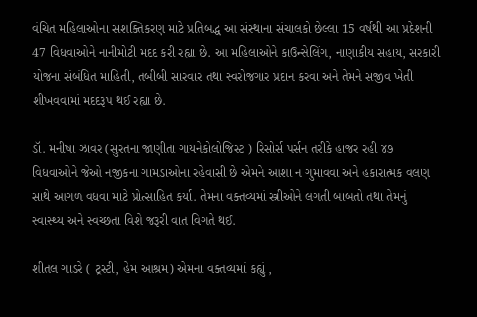વંચિત મહિલાઓના સશક્તિકરણ માટે પ્રતિબદ્ધ આ સંસ્થાના સંચાલકો છેલ્લા 15 વર્ષથી આ પ્રદેશની 47 વિધવાઓને નાનીમોટી મદદ કરી રહ્યા છે. આ મહિલાઓને કાઉન્સેલિંગ, નાણાકીય સહાય, સરકારી યોજના સંબંધિત માહિતી, તબીબી સારવાર તથા સ્વરોજગાર પ્રદાન કરવા અને તેમને સજીવ ખેતી શીખવવામાં મદદરૂપ થઈ રહ્યા છે.

ડૉ. મનીષા ઝાવર (સુરતના જાણીતા ગાયનેકોલોજિસ્ટ ) રિસોર્સ પર્સન તરીકે હાજર રહી ૪૭ વિધવાઓને જેઓ નજીકના ગામડાઓના રહેવાસી છે એમને આશા ન ગુમાવવા અને હકારાત્મક વલણ સાથે આગળ વધવા માટે પ્રોત્સાહિત કર્યા. તેમના વક્તવ્યમાં સ્ત્રીઓને લગતી બાબતો તથા તેમનું સ્વાસ્થ્ય અને સ્વચ્છતા વિશે જરૂરી વાત વિગતે થઈ.

શીતલ ગાડરે ( ટ્રસ્ટી, હેમ આશ્રમ) એમના વક્તવ્યમાં કહ્યું ,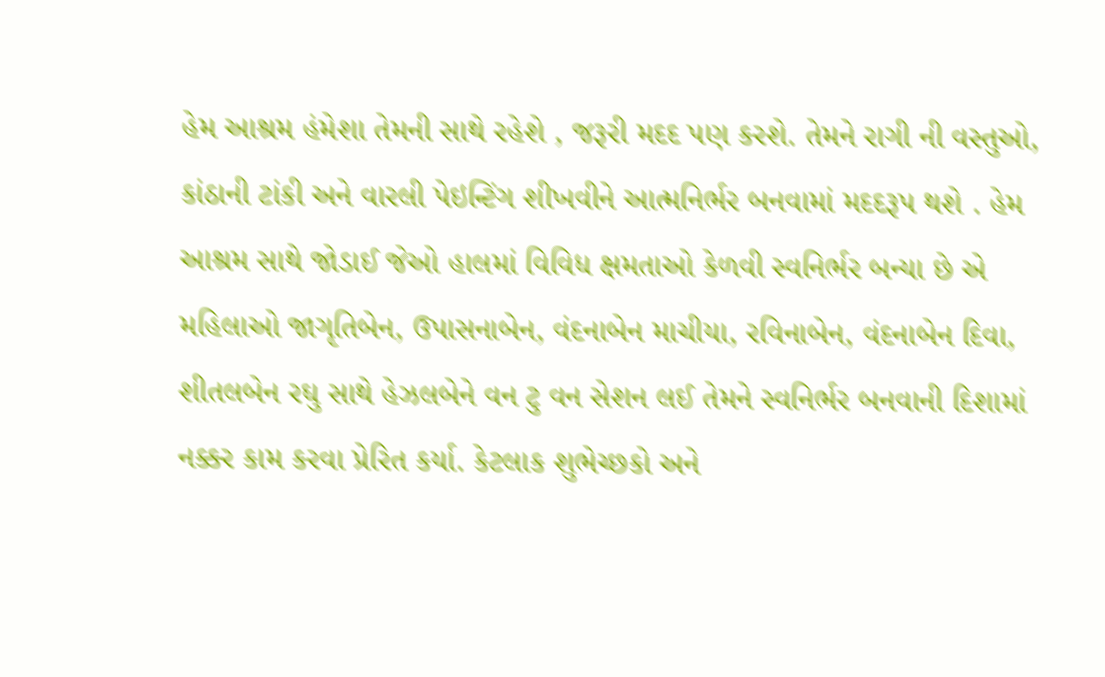હેમ આશ્રમ હંમેશા તેમની સાથે રહેશે , જરૂરી મદદ પણ કરશે. તેમને રાગી ની વસ્તુઓ, કાંઠાની ટાંકી અને વારલી પેઇન્ટિંગ શીખવીને આત્મનિર્ભર બનવામાં મદદરૂપ થશે . હેમ આશ્રમ સાથે જોડાઈ જેઓ હાલમાં વિવિધ ક્ષમતાઓ કેળવી સ્વનિર્ભર બન્યા છે એ મહિલાઓ જાગૃતિબેન, ઉપાસનાબેન, વંદનાબેન માચીયા, રવિનાબેન, વંદનાબેન દિવા, શીતલબેન રઘુ સાથે હેઝલબેને વન ટુ વન સેશન લઈ તેમને સ્વનિર્ભર બનવાની દિશામાં નક્કર કામ કરવા પ્રેરિત કર્યા. કેટલાક શુભેચ્છકો અને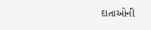દાતાઓની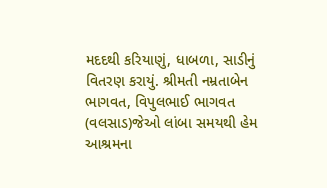મદદથી કરિયાણું, ધાબળા, સાડીનું વિતરણ કરાયું. શ્રીમતી નમ્રતાબેન ભાગવત, વિપુલભાઈ ભાગવત (વલસાડ)જેઓ લાંબા સમયથી હેમ આશ્રમના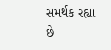સમર્થક રહ્યા છે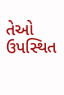તેઓ ઉપસ્થિત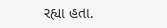રહ્યા હતા.